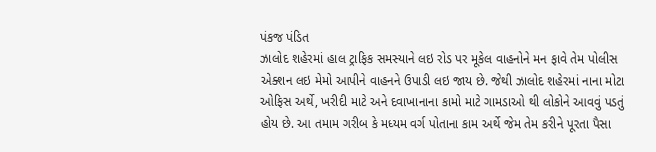પંકજ પંડિત
ઝાલોદ શહેરમાં હાલ ટ્રાફિક સમસ્યાને લઇ રોડ પર મૂકેલ વાહનોને મન ફાવે તેમ પોલીસ એક્શન લઇ મેમો આપીને વાહનને ઉપાડી લઇ જાય છે. જેથી ઝાલોદ શહેરમાં નાના મોટા ઓફિસ અર્થે, ખરીદી માટે અને દવાખાનાના કામો માટે ગામડાઓ થી લોકોને આવવું પડતું હોય છે. આ તમામ ગરીબ કે મધ્યમ વર્ગ પોતાના કામ અર્થે જેમ તેમ કરીને પૂરતા પૈસા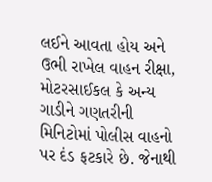લઈને આવતા હોય અને ઉભી રાખેલ વાહન રીક્ષા, મોટરસાઈકલ કે અન્ય ગાડીને ગણતરીની મિનિટોમાં પોલીસ વાહનો પર દંડ ફટકારે છે. જેનાથી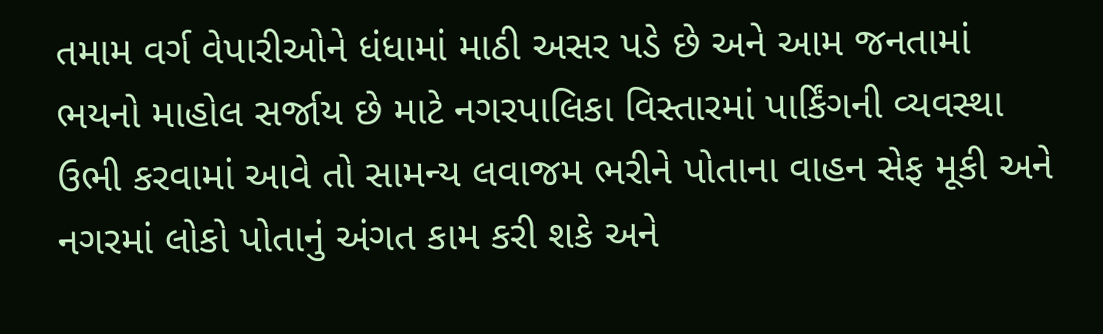તમામ વર્ગ વેપારીઓને ધંધામાં માઠી અસર પડે છે અને આમ જનતામાં ભયનો માહોલ સર્જાય છે માટે નગરપાલિકા વિસ્તારમાં પાર્કિંગની વ્યવસ્થા ઉભી કરવામાં આવે તો સામન્ય લવાજમ ભરીને પોતાના વાહન સેફ મૂકી અને નગરમાં લોકો પોતાનું અંગત કામ કરી શકે અને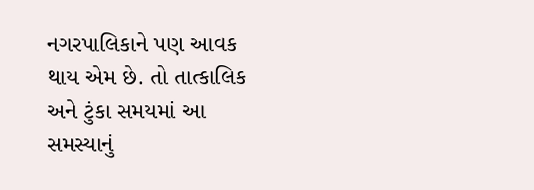નગરપાલિકાને પણ આવક થાય એમ છે. તો તાત્કાલિક અને ટુંકા સમયમાં આ સમસ્યાનું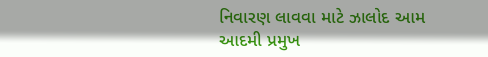નિવારણ લાવવા માટે ઝાલોદ આમ આદમી પ્રમુખ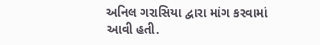અનિલ ગરાસિયા દ્વારા માંગ કરવામાં આવી હતી.